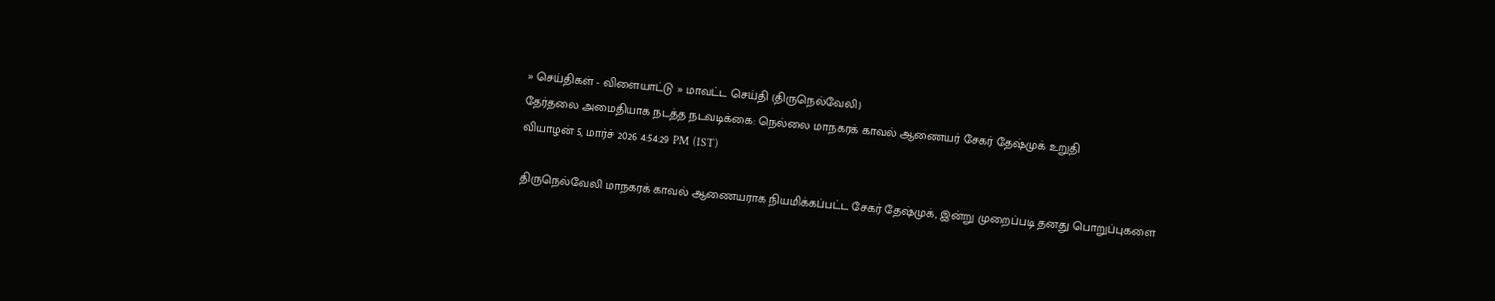» செய்திகள் - விளையாட்டு » மாவட்ட செய்தி (திருநெல்வேலி)
தேர்தலை அமைதியாக நடத்த நடவடிக்கை: நெல்லை மாநகரக் காவல் ஆணையர் சேகர் தேஷ்முக் உறுதி
வியாழன் 5, மார்ச் 2026 4:54:29 PM (IST)

திருநெல்வேலி மாநகரக் காவல் ஆணையராக நியமிக்கப்பட்ட சேகர் தேஷ்முக், இன்று முறைப்படி தனது பொறுப்புகளை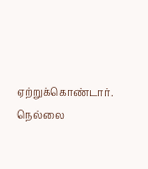ஏற்றுக்கொண்டார்.
நெல்லை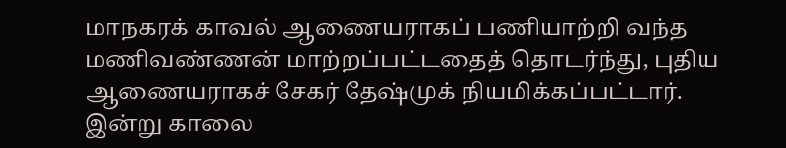மாநகரக் காவல் ஆணையராகப் பணியாற்றி வந்த மணிவண்ணன் மாற்றப்பட்டதைத் தொடர்ந்து, புதிய ஆணையராகச் சேகர் தேஷ்முக் நியமிக்கப்பட்டார். இன்று காலை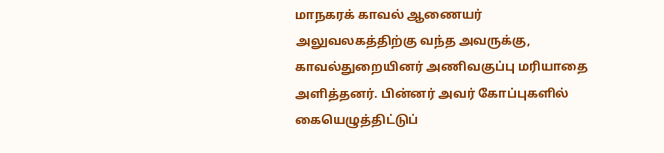மாநகரக் காவல் ஆணையர் அலுவலகத்திற்கு வந்த அவருக்கு, காவல்துறையினர் அணிவகுப்பு மரியாதை அளித்தனர். பின்னர் அவர் கோப்புகளில் கையெழுத்திட்டுப்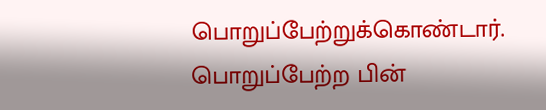பொறுப்பேற்றுக்கொண்டார்.
பொறுப்பேற்ற பின்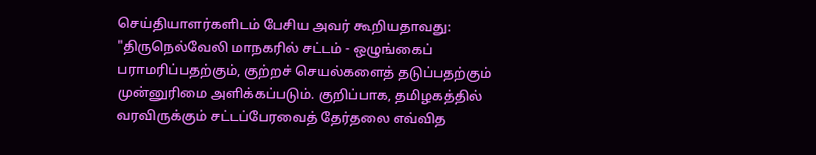செய்தியாளர்களிடம் பேசிய அவர் கூறியதாவது: "திருநெல்வேலி மாநகரில் சட்டம் - ஒழுங்கைப் பராமரிப்பதற்கும், குற்றச் செயல்களைத் தடுப்பதற்கும் முன்னுரிமை அளிக்கப்படும். குறிப்பாக, தமிழகத்தில் வரவிருக்கும் சட்டப்பேரவைத் தேர்தலை எவ்வித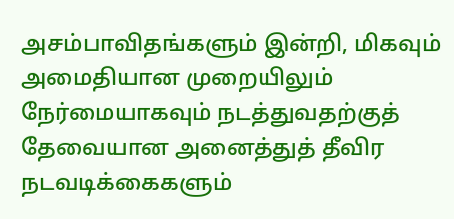அசம்பாவிதங்களும் இன்றி, மிகவும் அமைதியான முறையிலும் நேர்மையாகவும் நடத்துவதற்குத் தேவையான அனைத்துத் தீவிர நடவடிக்கைகளும்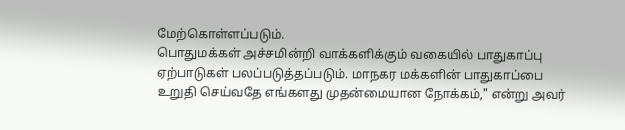மேற்கொள்ளப்படும்.
பொதுமக்கள் அச்சமின்றி வாக்களிக்கும் வகையில் பாதுகாப்பு ஏற்பாடுகள் பலப்படுத்தப்படும். மாநகர மக்களின் பாதுகாப்பை உறுதி செய்வதே எங்களது முதன்மையான நோக்கம்," என்று அவர்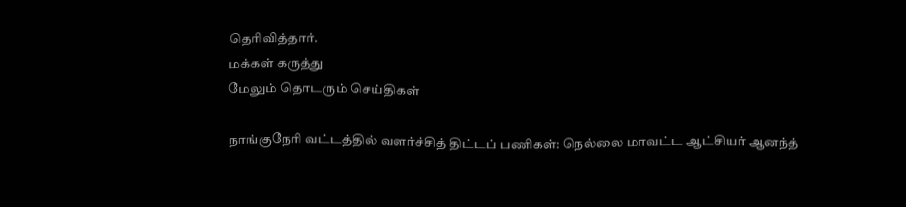தெரிவித்தார்.
மக்கள் கருத்து
மேலும் தொடரும் செய்திகள்

நாங்குநேரி வட்டத்தில் வளர்ச்சித் திட்டப் பணிகள்: நெல்லை மாவட்ட ஆட்சியர் ஆனந்த்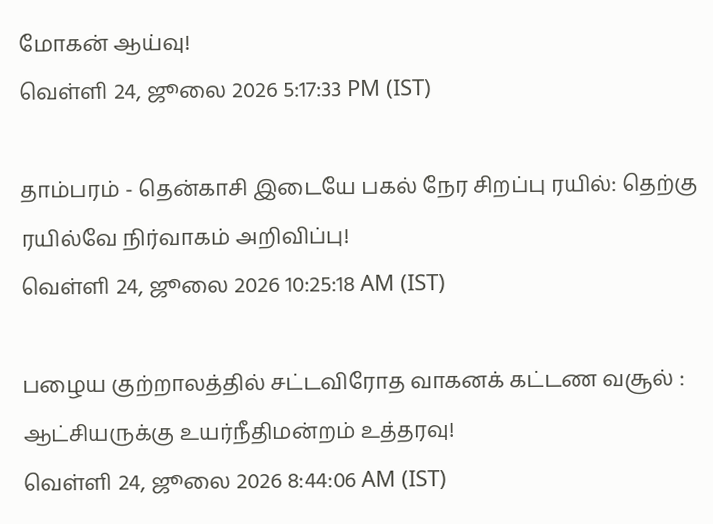மோகன் ஆய்வு!
வெள்ளி 24, ஜூலை 2026 5:17:33 PM (IST)

தாம்பரம் - தென்காசி இடையே பகல் நேர சிறப்பு ரயில்: தெற்கு ரயில்வே நிர்வாகம் அறிவிப்பு!
வெள்ளி 24, ஜூலை 2026 10:25:18 AM (IST)

பழைய குற்றாலத்தில் சட்டவிரோத வாகனக் கட்டண வசூல் : ஆட்சியருக்கு உயர்நீதிமன்றம் உத்தரவு!
வெள்ளி 24, ஜூலை 2026 8:44:06 AM (IST)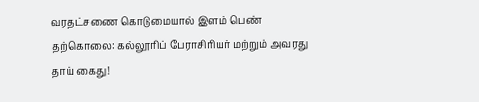வரதட்சணை கொடுமையால் இளம் பெண் தற்கொலை: கல்லூரிப் பேராசிரியர் மற்றும் அவரது தாய் கைது!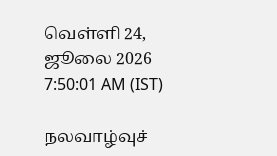வெள்ளி 24, ஜூலை 2026 7:50:01 AM (IST)

நலவாழ்வுச்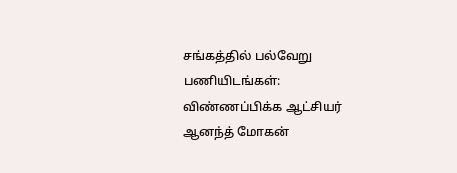சங்கத்தில் பல்வேறு பணியிடங்கள்: விண்ணப்பிக்க ஆட்சியர் ஆனந்த் மோகன்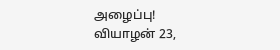அழைப்பு!
வியாழன் 23,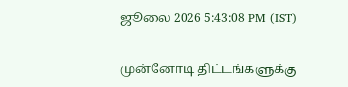ஜூலை 2026 5:43:08 PM (IST)

முன்னோடி திட்டங்களுக்கு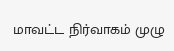மாவட்ட நிர்வாகம் முழு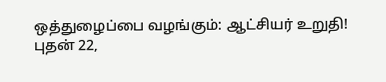ஒத்துழைப்பை வழங்கும்: ஆட்சியர் உறுதி!
புதன் 22,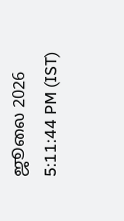ஜூலை 2026 5:11:44 PM (IST)